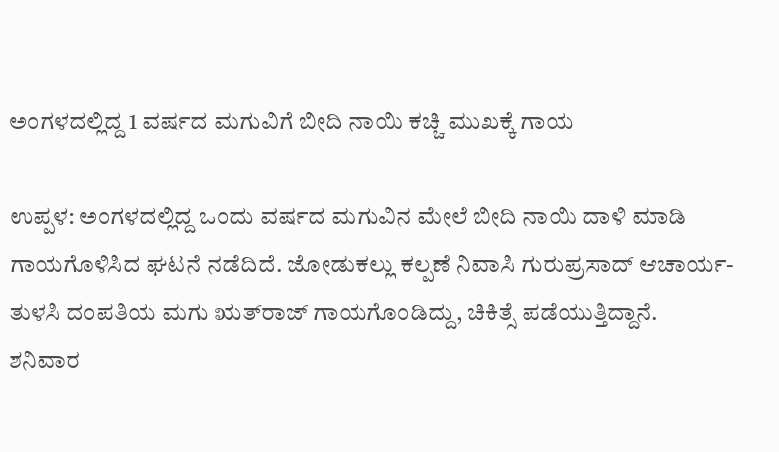ಅಂಗಳದಲ್ಲಿದ್ದ 1 ವರ್ಷದ ಮಗುವಿಗೆ ಬೀದಿ ನಾಯಿ ಕಚ್ಚಿ ಮುಖಕ್ಕೆ ಗಾಯ

ಉಪ್ಪಳ: ಅಂಗಳದಲ್ಲಿದ್ದ ಒಂದು ವರ್ಷದ ಮಗುವಿನ ಮೇಲೆ ಬೀದಿ ನಾಯಿ ದಾಳಿ ಮಾಡಿ ಗಾಯಗೊಳಿಸಿದ ಘಟನೆ ನಡೆದಿದೆ. ಜೋಡುಕಲ್ಲು ಕಲ್ಪಣೆ ನಿವಾಸಿ ಗುರುಪ್ರಸಾದ್ ಆಚಾರ್ಯ-ತುಳಸಿ ದಂಪತಿಯ ಮಗು ಋತ್‌ರಾಜ್ ಗಾಯಗೊಂಡಿದ್ದು, ಚಿಕಿತ್ಸೆ ಪಡೆಯುತ್ತಿದ್ದಾನೆ.
ಶನಿವಾರ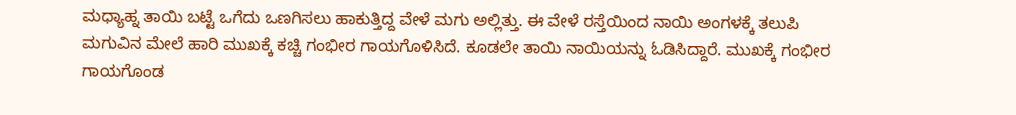ಮಧ್ಯಾಹ್ನ ತಾಯಿ ಬಟ್ಟೆ ಒಗೆದು ಒಣಗಿಸಲು ಹಾಕುತ್ತಿದ್ದ ವೇಳೆ ಮಗು ಅಲ್ಲಿತ್ತು. ಈ ವೇಳೆ ರಸ್ತೆಯಿಂದ ನಾಯಿ ಅಂಗಳಕ್ಕೆ ತಲುಪಿ ಮಗುವಿನ ಮೇಲೆ ಹಾರಿ ಮುಖಕ್ಕೆ ಕಚ್ಚಿ ಗಂಭೀರ ಗಾಯಗೊಳಿಸಿದೆ. ಕೂಡಲೇ ತಾಯಿ ನಾಯಿಯನ್ನು ಓಡಿಸಿದ್ದಾರೆ. ಮುಖಕ್ಕೆ ಗಂಭೀರ ಗಾಯಗೊಂಡ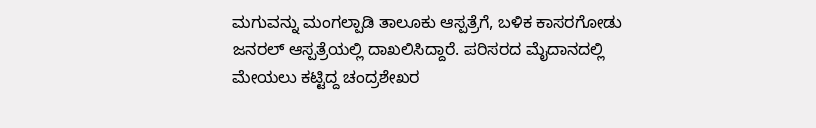ಮಗುವನ್ನು ಮಂಗಲ್ಪಾಡಿ ತಾಲೂಕು ಆಸ್ಪತ್ರೆಗೆ, ಬಳಿಕ ಕಾಸರಗೋಡು ಜನರಲ್ ಆಸ್ಪತ್ರೆಯಲ್ಲಿ ದಾಖಲಿಸಿದ್ದಾರೆ. ಪರಿಸರದ ಮೈದಾನದಲ್ಲಿ ಮೇಯಲು ಕಟ್ಟಿದ್ದ ಚಂದ್ರಶೇಖರ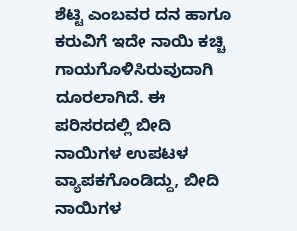ಶೆಟ್ಟಿ ಎಂಬವರ ದನ ಹಾಗೂ ಕರುವಿಗೆ ಇದೇ ನಾಯಿ ಕಚ್ಚಿ ಗಾಯಗೊಳಿಸಿರುವುದಾಗಿ ದೂರಲಾಗಿದೆ. ಈ ಪರಿಸರದಲ್ಲಿ ಬೀದಿ ನಾಯಿಗಳ ಉಪಟಳ ವ್ಯಾಪಕಗೊಂಡಿದ್ದು, ಬೀದಿ ನಾಯಿಗಳ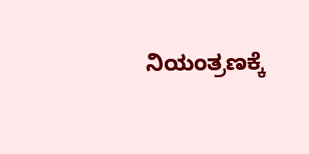ನಿಯಂತ್ರಣಕ್ಕೆ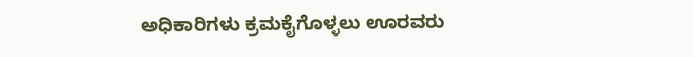ಅಧಿಕಾರಿಗಳು ಕ್ರಮಕೈಗೊಳ್ಳಲು ಊರವರು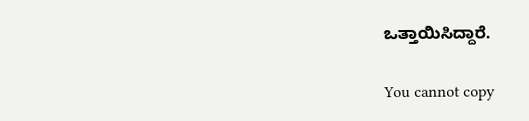ಒತ್ತಾಯಿಸಿದ್ದಾರೆ.

You cannot copy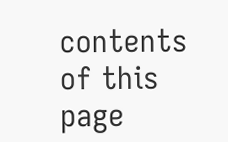contents of this page